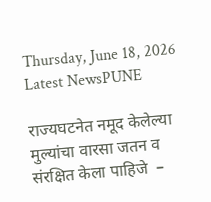Thursday, June 18, 2026
Latest NewsPUNE

राज्यघटनेत नमूद केलेल्या मुल्यांचा वारसा जतन व संरक्षित केला पाहिजे  –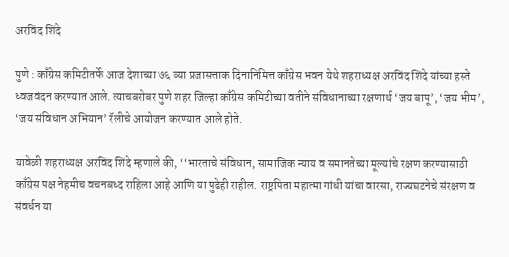अरविंद शिंदे

पुणे : काँग्रेस कमिटीतर्फे आज देशाच्या ७६ व्‍या प्रजासत्ताक दिनानिमित्त काँग्रेस भवन येथे शहराध्यक्ष अरविंद शिंदे यांच्या हस्ते ध्वजवंदन करण्यात आले. त्याचबरोबर पुणे शहर जिल्हा काँग्रेस कमिटीच्या वतीने संविधानाच्या रक्षणार्थ ‘जय बापू’, ‘जय भीम’, ‘जय संविधान अभियान’ रॅलीचे आयोजन करण्यात आले होते.

यावेळी शहराध्यक्ष अरविंद शिंदे म्हणाले की, ‘‘भारताचे संविधान, सामाजिक न्याय व समानतेच्या मूल्यांचे रक्षण करण्यासाठी काँग्रेस पक्ष नेहमीच वचनबध्द राहिला आहे आणि या पुढेही राहील. राष्ट्रपिता महात्मा गांधी यांचा वारसा, राज्यघटनेचे संरक्षण व संवर्धन या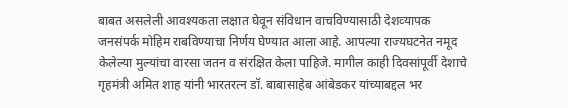बाबत असलेली आवश्यकता लक्षात घेवून संविधान वाचविण्यासाठी देशव्‍यापक जनसंपर्क मोहिम राबविण्याचा निर्णय घेण्यात आला आहे. आपल्या राज्यघटनेत नमूद केलेल्या मुल्यांचा वारसा जतन व संरक्षित केला पाहिजे. मागील काही दिवसांपूर्वी देशाचे गृहमंत्री अमित शाह यांनी भारतरत्न डॉ. बाबासाहेब आंबेडकर यांच्याबद्दल भर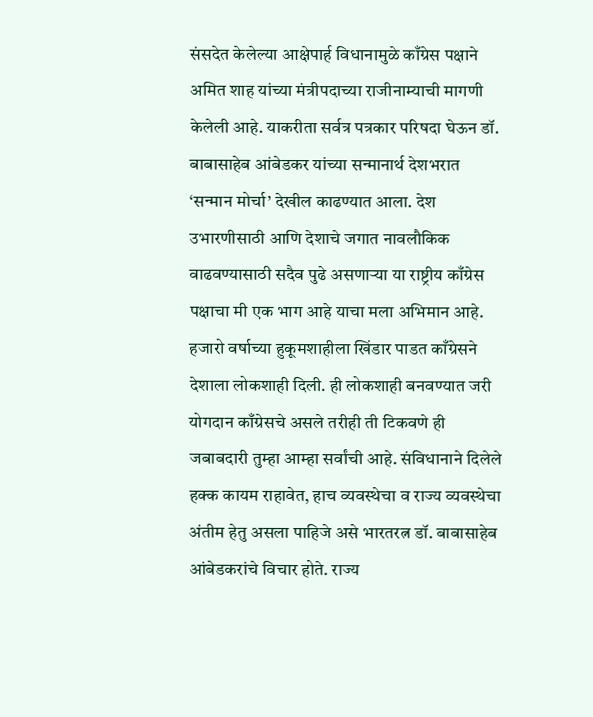संसदेत केलेल्या आक्षेपार्ह विधानामुळे काँग्रेस पक्षाने अमित शाह यांच्या मंत्रीपदाच्या राजीनाम्याची मागणी केलेली आहे. याकरीता सर्वत्र पत्रकार परिषदा घेऊन डॉ. बाबासाहेब आंबेडकर यांच्या सन्मानार्थ देशभरात ‘सन्मान मोर्चा’ देखील काढण्यात आला. देश उभारणीसाठी आणि देशाचे जगात नावलौकिक वाढवण्यासाठी सदैव पुढे असणाऱ्या या राष्ट्रीय काँग्रेस पक्षाचा मी एक भाग आहे याचा मला अभिमान आहे.  हजारो वर्षाच्या हुकूमशाहीला खिंडार पाडत काँग्रेसने देशाला लोकशाही दिली. ही लोकशाही बनवण्यात जरी योगदान काँग्रेसचे असले तरीही ती टिकवणे ही जबाबदारी तुम्हा आम्हा सर्वांची आहे. संविधानाने दिलेले हक्क कायम राहावेत, हाच व्यवस्थेचा व राज्य व्यवस्थेचा अंतीम हेतु असला पाहिजे असे भारतरत्न डॉ. बाबासाहेब आंबेडकरांचे विचार होते. राज्य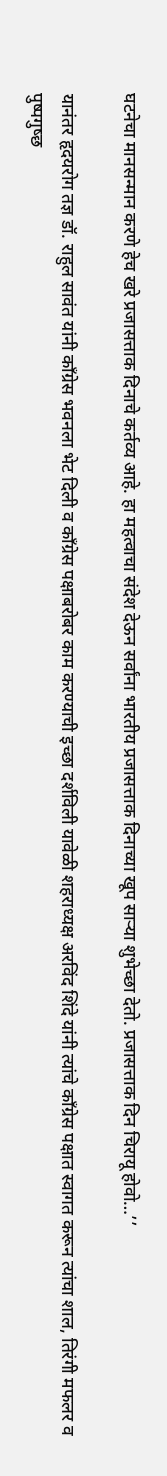घटनेचा मानसन्मान करणे हेच खरे प्रजासत्ताक दिनाचे कर्तव्य आहे. हा महत्वाचा संदेश देऊन सर्वांना भारतीय प्रजासत्ताक दिनाच्या खूप साऱ्या शुभेच्छा देतो. प्रजासत्ताक दिन चिरायू होवो…’’

यानंतर हृदयरोग तज्ञ डॉ. राहुल सावंत यांनी काँग्रेस भवनला भेट दिली व काँग्रेस पक्षाबरोबर काम करण्याची इच्छा दर्शविली यावेळी शहराध्यक्ष अरविंद शिंदे यांनी त्यांचे काँग्रेस पक्षात स्वागत करून त्यांचा शाल, तिरंगी मफलर व पुष्पगुष्छ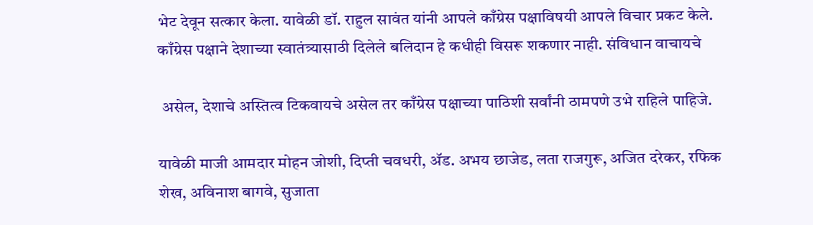भेट देवून सत्कार केला. यावेळी डॉ. राहुल सावंत यांनी आपले काँग्रेस पक्षाविषयी आपले विचार प्रकट केले. काँग्रेस पक्षाने देशाच्या स्वातंत्र्यासाठी दिलेले बलिदान हे कधीही विसरू शकणार नाही. संविधान वाचायचे

 असेल, देशाचे अस्तित्व टिकवायचे असेल तर काँग्रेस पक्षाच्या पाठिशी सर्वांनी ठामपणे उभे राहिले पाहिजे.

यावेळी माजी आमदार मोहन जोशी, दिप्ती चवधरी, ॲड. अभय छाजेड, लता राजगुरू, अजित दरेकर, रफिक शेख, अविनाश बागवे, सुजाता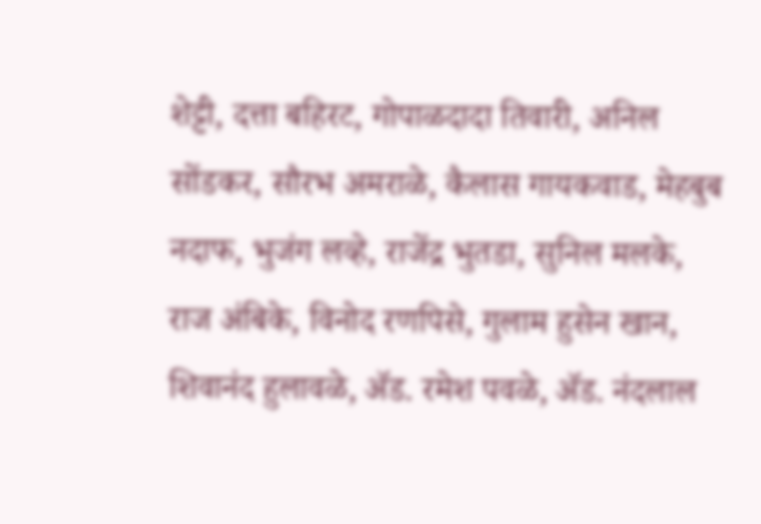शेट्टी, दत्ता बहिरट, गोपाळदादा तिवारी, अनिल सोंडकर, सौरभ अमराळे, कैलास गायकवाड, मेहबुब नदाफ, भुजंग लव्‍हे, राजेंद्र भुतडा, सुनिल मलके, राज अंबिके, विनोद रणपिसे, गुलाम हुसेन खान, शिवानंद हुलावळे, ॲड. रमेश पवळे, ॲड. नंदलाल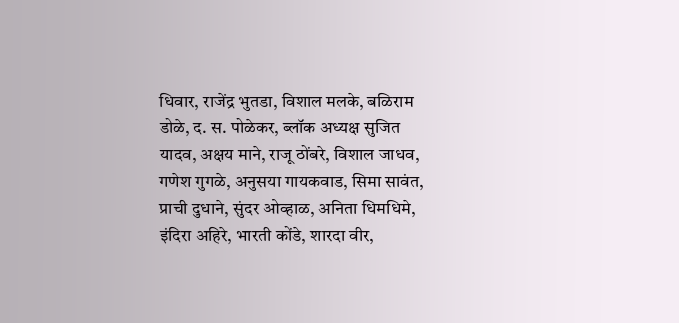धिवार, राजेंद्र भुतडा, विशाल मलके, बळिराम डोळे, द. स. पोळेकर, ब्लॉक अध्यक्ष सुजित यादव, अक्षय माने, राजू ठोंबरे, विशाल जाधव, गणेश गुगळे, अनुसया गायकवाड, सिमा सावंत, प्राची दुधाने, सुंदर ओव्‍हाळ, अनिता धिमधिमे, इंदिरा अहिरे, भारती कोंडे, शारदा वीर,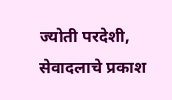ज्योती परदेशी, सेवादलाचे प्रकाश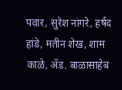पवार, सुरेश नांगरे, हर्षद हांडे, मतीन शेख, शाम काळे, ॲड. बाळासाहेब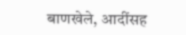बाणखेले, आदींसह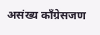असंख्य काँग्रेसजण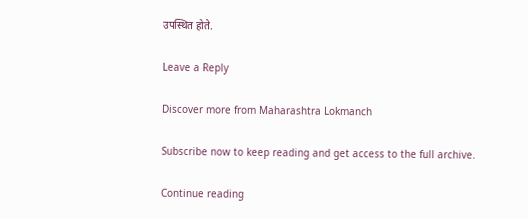उपस्थित होते.

Leave a Reply

Discover more from Maharashtra Lokmanch

Subscribe now to keep reading and get access to the full archive.

Continue reading